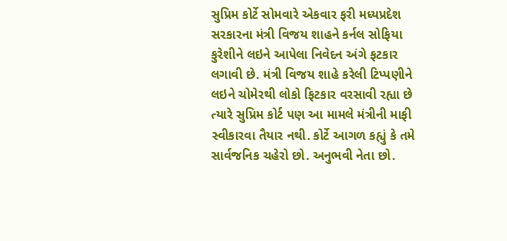સુપ્રિમ કોર્ટે સોમવારે એકવાર ફરી મધ્યપ્રદેશ સરકારના મંત્રી વિજય શાહને કર્નલ સોફિયા કુરેશીને લઇને આપેલા નિવેદન અંગે ફટકાર લગાવી છે. મંત્રી વિજય શાહે કરેલી ટિપ્પણીને લઇને ચોમેરથી લોકો ફિટકાર વરસાવી રહ્યા છે ત્યારે સુપ્રિમ કોર્ટ પણ આ મામલે મંત્રીની માફી સ્વીકારવા તૈયાર નથી. કોર્ટે આગળ કહ્યું કે તમે સાર્વજનિક ચહેરો છો. અનુભવી નેતા છો.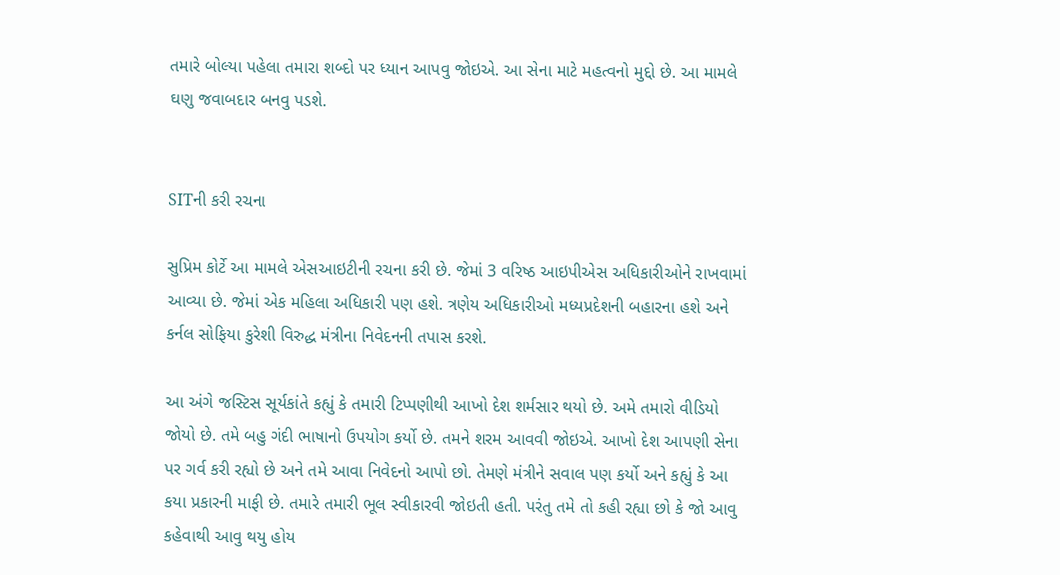તમારે બોલ્યા પહેલા તમારા શબ્દો પર ધ્યાન આપવુ જોઇએ. આ સેના માટે મહત્વનો મુદ્દો છે. આ મામલે ઘણુ જવાબદાર બનવુ પડશે.


SITની કરી રચના

સુપ્રિમ કોર્ટે આ મામલે એસઆઇટીની રચના કરી છે. જેમાં 3 વરિષ્ઠ આઇપીએસ અધિકારીઓને રાખવામાં આવ્યા છે. જેમાં એક મહિલા અધિકારી પણ હશે. ત્રણેય અધિકારીઓ મધ્યપ્રદેશની બહારના હશે અને કર્નલ સોફિયા કુરેશી વિરુદ્ધ મંત્રીના નિવેદનની તપાસ કરશે.

આ અંગે જસ્ટિસ સૂર્યકાંતે કહ્યું કે તમારી ટિપ્પણીથી આખો દેશ શર્મસાર થયો છે. અમે તમારો વીડિયો જોયો છે. તમે બહુ ગંદી ભાષાનો ઉપયોગ કર્યો છે. તમને શરમ આવવી જોઇએ. આખો દેશ આપણી સેના પર ગર્વ કરી રહ્યો છે અને તમે આવા નિવેદનો આપો છો. તેમણે મંત્રીને સવાલ પણ કર્યો અને કહ્યું કે આ કયા પ્રકારની માફી છે. તમારે તમારી ભૂલ સ્વીકારવી જોઇતી હતી. પરંતુ તમે તો કહી રહ્યા છો કે જો આવુ કહેવાથી આવુ થયુ હોય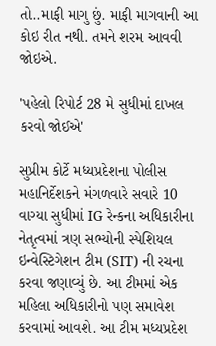તો..માફી માગુ છું. માફી માગવાની આ કોઇ રીત નથી. તમને શરમ આવવી જોઇએ.

'પહેલો રિપોર્ટ 28 મે સુધીમાં દાખલ કરવો જોઈએ'

સુપ્રીમ કોર્ટે મધ્યપ્રદેશના પોલીસ મહાનિર્દેશકને મંગળવારે સવારે 10 વાગ્યા સુધીમાં IG રેન્કના અધિકારીના નેતૃત્વમાં ત્રણ સભ્યોની સ્પેશિયલ ઇન્વેસ્ટિગેશન ટીમ (SIT) ની રચના કરવા જણાવ્યું છે. આ ટીમમાં એક મહિલા અધિકારીનો પણ સમાવેશ કરવામાં આવશે. આ ટીમ મધ્યપ્રદેશ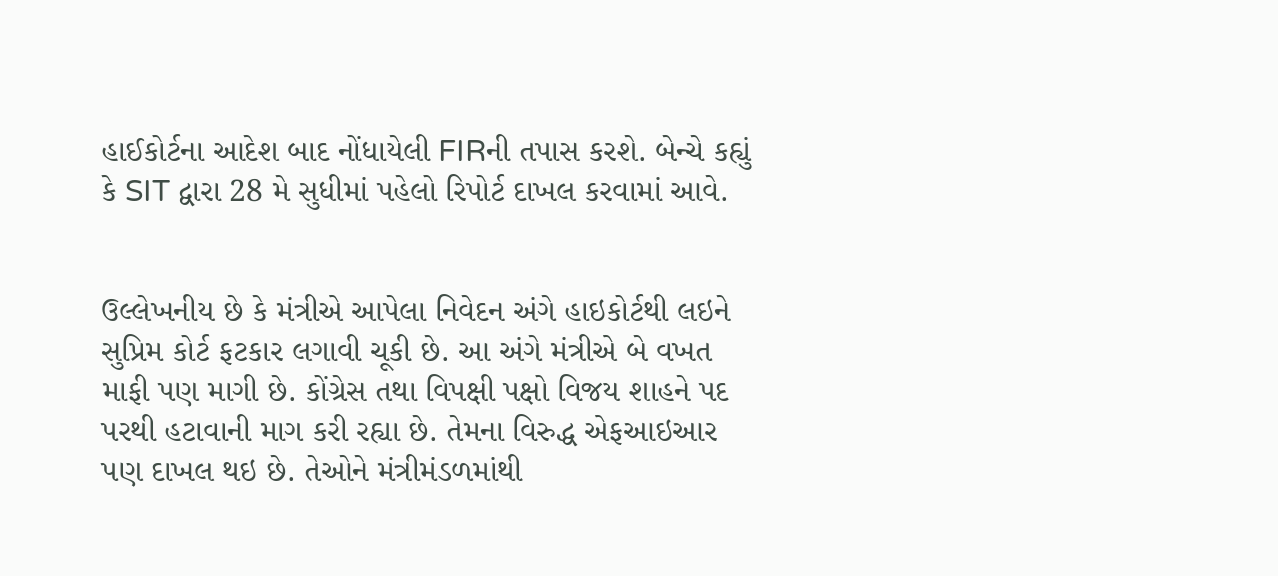હાઈકોર્ટના આદેશ બાદ નોંધાયેલી FIRની તપાસ કરશે. બેન્ચે કહ્યું કે SIT દ્વારા 28 મે સુધીમાં પહેલો રિપોર્ટ દાખલ કરવામાં આવે.


ઉલ્લેખનીય છે કે મંત્રીએ આપેલા નિવેદન અંગે હાઇકોર્ટથી લઇને સુપ્રિમ કોર્ટ ફટકાર લગાવી ચૂકી છે. આ અંગે મંત્રીએ બે વખત માફી પણ માગી છે. કોંગ્રેસ તથા વિપક્ષી પક્ષો વિજય શાહને પદ પરથી હટાવાની માગ કરી રહ્યા છે. તેમના વિરુદ્ધ એફઆઇઆર પણ દાખલ થઇ છે. તેઓને મંત્રીમંડળમાંથી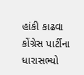હાંકી કાઢવા કોંગ્રેસ પાર્ટીના ધારાસભ્યો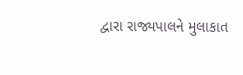દ્વારા રાજ્યપાલને મુલાકાત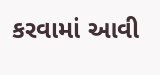કરવામાં આવી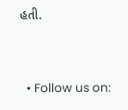હતી.


  • Follow us on: